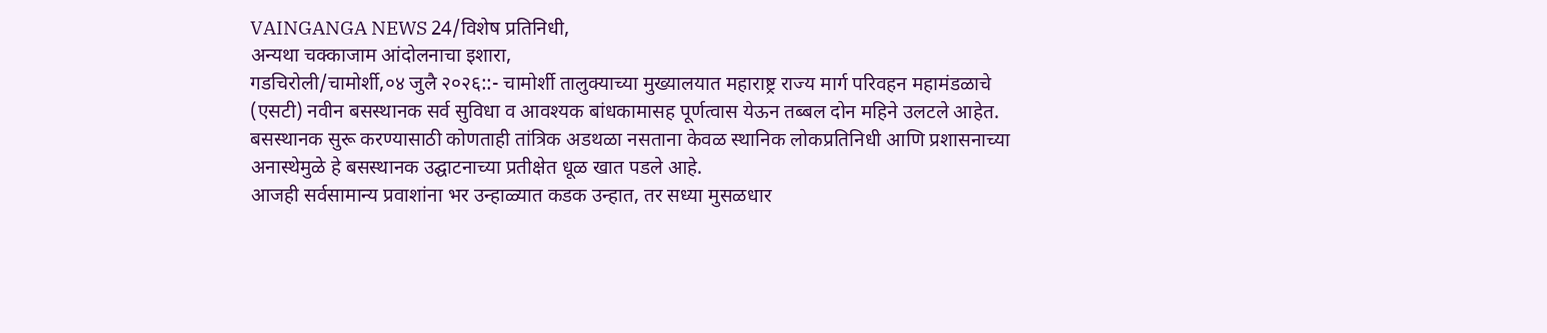VAINGANGA NEWS 24/विशेष प्रतिनिधी,
अन्यथा चक्काजाम आंदोलनाचा इशारा,
गडचिरोली/चामोर्शी,०४ जुलै २०२६::- चामोर्शी तालुक्याच्या मुख्यालयात महाराष्ट्र राज्य मार्ग परिवहन महामंडळाचे (एसटी) नवीन बसस्थानक सर्व सुविधा व आवश्यक बांधकामासह पूर्णत्वास येऊन तब्बल दोन महिने उलटले आहेत. बसस्थानक सुरू करण्यासाठी कोणताही तांत्रिक अडथळा नसताना केवळ स्थानिक लोकप्रतिनिधी आणि प्रशासनाच्या अनास्थेमुळे हे बसस्थानक उद्घाटनाच्या प्रतीक्षेत धूळ खात पडले आहे.
आजही सर्वसामान्य प्रवाशांना भर उन्हाळ्यात कडक उन्हात, तर सध्या मुसळधार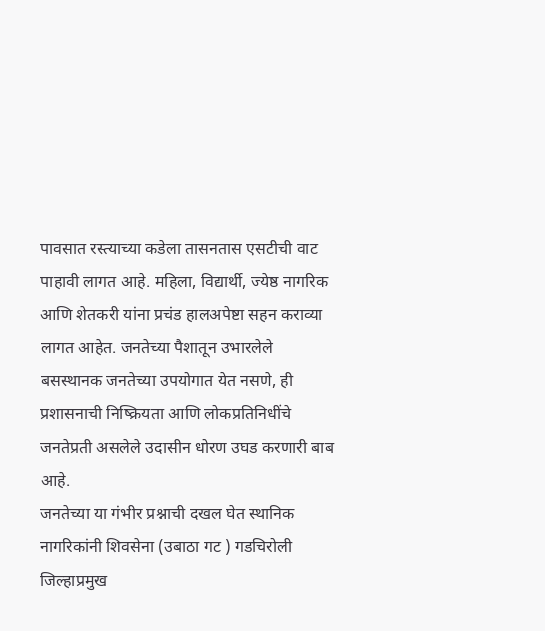पावसात रस्त्याच्या कडेला तासनतास एसटीची वाट पाहावी लागत आहे. महिला, विद्यार्थी, ज्येष्ठ नागरिक आणि शेतकरी यांना प्रचंड हालअपेष्टा सहन कराव्या लागत आहेत. जनतेच्या पैशातून उभारलेले बसस्थानक जनतेच्या उपयोगात येत नसणे, ही प्रशासनाची निष्क्रियता आणि लोकप्रतिनिधींचे जनतेप्रती असलेले उदासीन धोरण उघड करणारी बाब आहे.
जनतेच्या या गंभीर प्रश्नाची दखल घेत स्थानिक नागरिकांनी शिवसेना (उबाठा गट ) गडचिरोली जिल्हाप्रमुख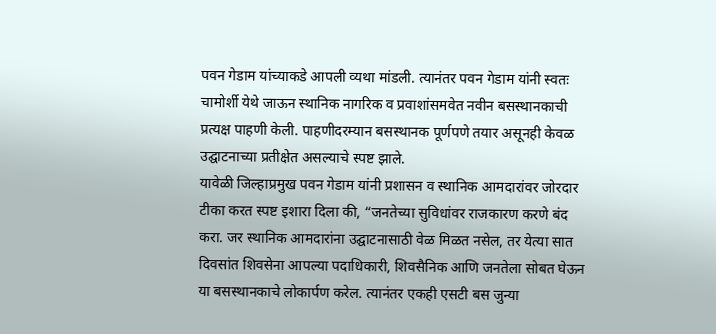पवन गेडाम यांच्याकडे आपली व्यथा मांडली. त्यानंतर पवन गेडाम यांनी स्वतः चामोर्शी येथे जाऊन स्थानिक नागरिक व प्रवाशांसमवेत नवीन बसस्थानकाची प्रत्यक्ष पाहणी केली. पाहणीदरम्यान बसस्थानक पूर्णपणे तयार असूनही केवळ उद्घाटनाच्या प्रतीक्षेत असल्याचे स्पष्ट झाले.
यावेळी जिल्हाप्रमुख पवन गेडाम यांनी प्रशासन व स्थानिक आमदारांवर जोरदार टीका करत स्पष्ट इशारा दिला की, “जनतेच्या सुविधांवर राजकारण करणे बंद करा. जर स्थानिक आमदारांना उद्घाटनासाठी वेळ मिळत नसेल, तर येत्या सात दिवसांत शिवसेना आपल्या पदाधिकारी, शिवसैनिक आणि जनतेला सोबत घेऊन या बसस्थानकाचे लोकार्पण करेल. त्यानंतर एकही एसटी बस जुन्या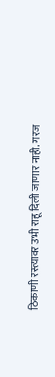ठिकाणी रस्त्यावर उभी राहू दिली जाणार नाही. गरज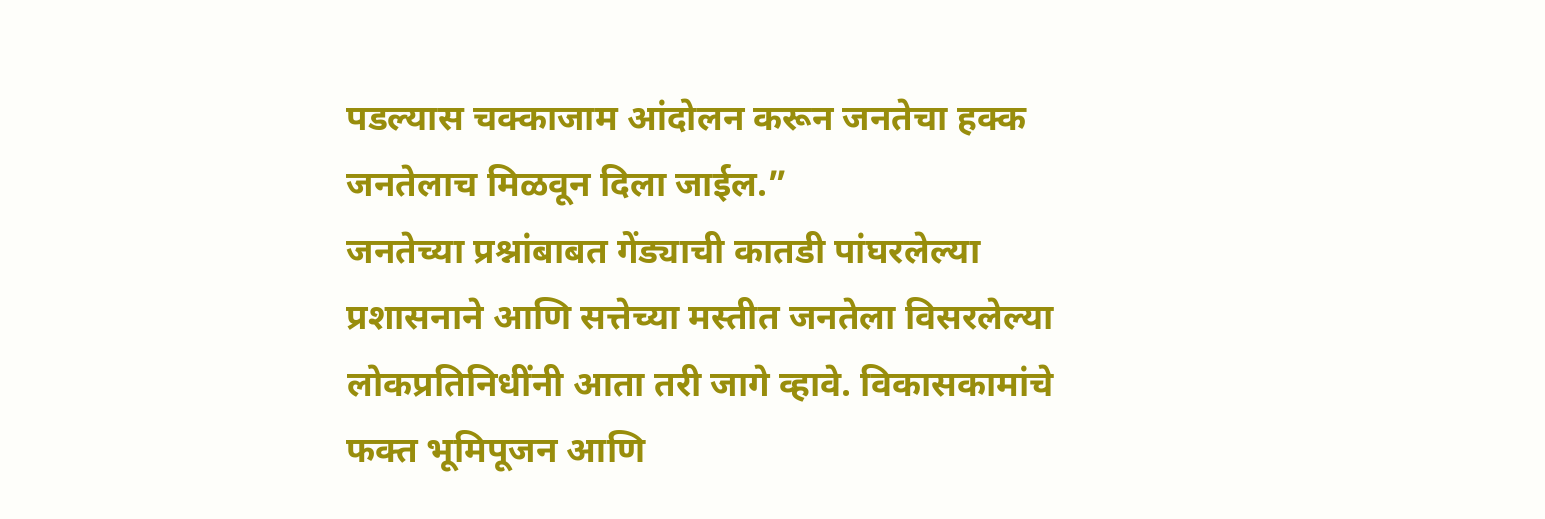पडल्यास चक्काजाम आंदोलन करून जनतेचा हक्क जनतेलाच मिळवून दिला जाईल.”
जनतेच्या प्रश्नांबाबत गेंड्याची कातडी पांघरलेल्या प्रशासनाने आणि सत्तेच्या मस्तीत जनतेला विसरलेल्या लोकप्रतिनिधींनी आता तरी जागे व्हावे. विकासकामांचे फक्त भूमिपूजन आणि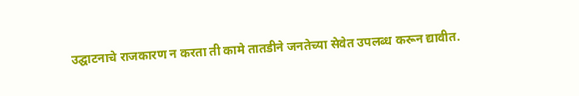उद्घाटनाचे राजकारण न करता ती कामे तातडीने जनतेच्या सेवेत उपलब्ध करून द्यावीत.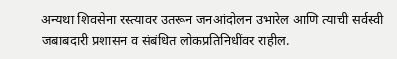अन्यथा शिवसेना रस्त्यावर उतरून जनआंदोलन उभारेल आणि त्याची सर्वस्वी जबाबदारी प्रशासन व संबंधित लोकप्रतिनिधींवर राहील.